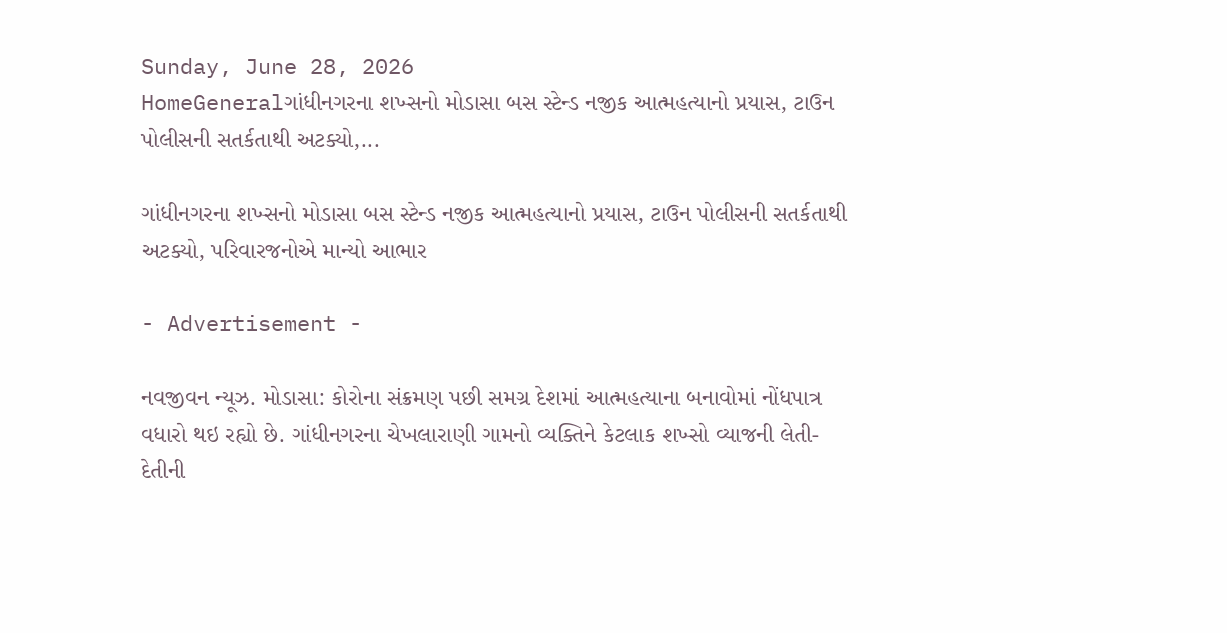Sunday, June 28, 2026
HomeGeneralગાંધીનગરના શખ્સનો મોડાસા બસ સ્ટેન્ડ નજીક આત્મહત્યાનો પ્રયાસ, ટાઉન પોલીસની સતર્કતાથી અટક્યો,...

ગાંધીનગરના શખ્સનો મોડાસા બસ સ્ટેન્ડ નજીક આત્મહત્યાનો પ્રયાસ, ટાઉન પોલીસની સતર્કતાથી અટક્યો, પરિવારજનોએ માન્યો આભાર

- Advertisement -

નવજીવન ન્યૂઝ. મોડાસા: કોરોના સંક્રમણ પછી સમગ્ર દેશમાં આત્મહત્યાના બનાવોમાં નોંધપાત્ર વધારો થઇ રહ્યો છે. ગાંધીનગરના ચેખલારાણી ગામનો વ્યક્તિને કેટલાક શખ્સો વ્યાજની લેતી-દેતીની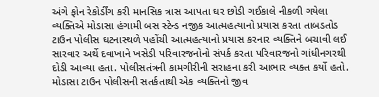અંગે ફોન રેકોર્ડીંગ કરી માનસિક ત્રાસ આપતા ઘર છોડી ગઈકાલે નીકળી ગયેલા વ્યક્તિએ મોડાસા હંગામી બસ સ્ટેન્ડ નજીક આત્મહત્યાનો પ્રયાસ કરતા તાબડતોડ ટાઉન પોલીસ ઘટનાસ્થળે પહોંચી આત્મહત્યાનો પ્રયાસ કરનાર વ્યક્તિને બચાવી લઈ સારવાર અર્થે દવાખાને ખસેડી પરિવારજનોનો સંપર્ક કરતા પરિવારજનો ગાંધીનગરથી દોડી આવ્યા હતા. પોલીસતંત્રની કામગીરીની સરાહના કરી આભાર વ્યક્ત કર્યો હતો. મોડાસા ટાઉન પોલીસની સતર્કતાથી એક વ્યક્તિનો જીવ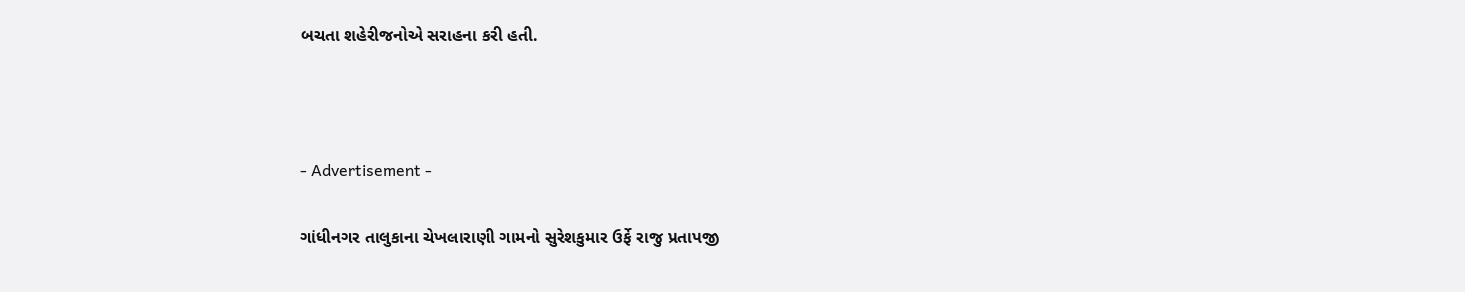બચતા શહેરીજનોએ સરાહના કરી હતી.



- Advertisement -

ગાંધીનગર તાલુકાના ચેખલારાણી ગામનો સુરેશકુમાર ઉર્ફે રાજુ પ્રતાપજી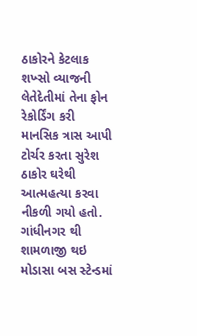ઠાકોરને કેટલાક શખ્સો વ્યાજની લેતેદેતીમાં તેના ફોન રેકોર્ડિંગ કરી માનસિક ત્રાસ આપી ટોર્ચર કરતા સુરેશ ઠાકોર ઘરેથી આત્મહત્યા કરવા નીકળી ગયો હતો. ગાંધીનગર થી શામળાજી થઇ મોડાસા બસ સ્ટેન્ડમાં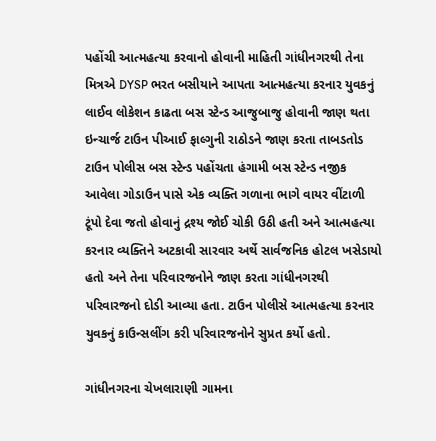પહોંચી આત્મહત્યા કરવાનો હોવાની માહિતી ગાંધીનગરથી તેના મિત્રએ DYSP ભરત બસીયાને આપતા આત્મહત્યા કરનાર યુવકનું લાઈવ લોકેશન કાઢતા બસ સ્ટેન્ડ આજુબાજુ હોવાની જાણ થતા ઇન્ચાર્જ ટાઉન પીઆઈ ફાલ્ગુની રાઠોડને જાણ કરતા તાબડતોડ ટાઉન પોલીસ બસ સ્ટેન્ડ પહોંચતા હંગામી બસ સ્ટેન્ડ નજીક આવેલા ગોડાઉન પાસે એક વ્યક્તિ ગળાના ભાગે વાયર વીંટાળી ટૂંપો દેવા જતો હોવાનું દ્રશ્ય જોઈ ચોકી ઉઠી હતી અને આત્મહત્યા કરનાર વ્યક્તિને અટકાવી સારવાર અર્થે સાર્વજનિક હોટલ ખસેડાયો હતો અને તેના પરિવારજનોને જાણ કરતા ગાંધીનગરથી પરિવારજનો દોડી આવ્યા હતા. ટાઉન પોલીસે આત્મહત્યા કરનાર યુવકનું કાઉન્સલીંગ કરી પરિવારજનોને સુપ્રત કર્યો હતો.

ગાંધીનગરના ચેખલારાણી ગામના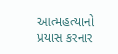આત્મહત્યાનો પ્રયાસ કરનાર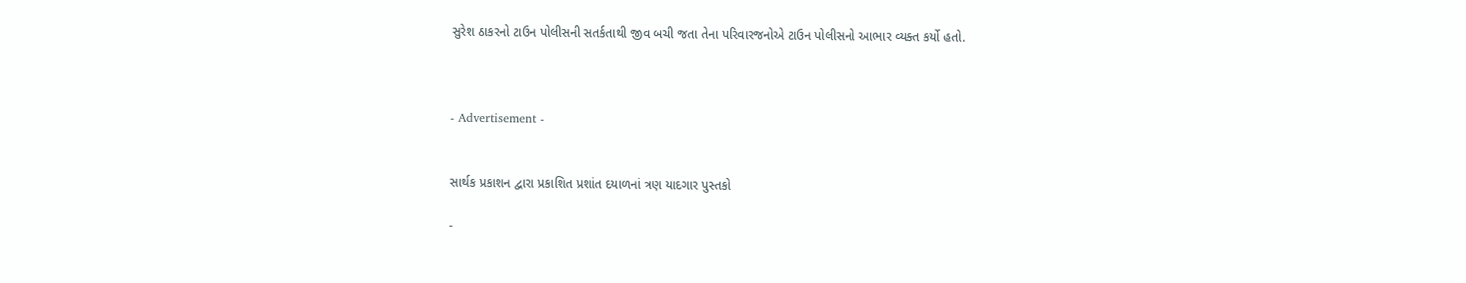સુરેશ ઠાકરનો ટાઉન પોલીસની સતર્કતાથી જીવ બચી જતા તેના પરિવારજનોએ ટાઉન પોલીસનો આભાર વ્યક્ત કર્યો હતો.



- Advertisement -


સાર્થક પ્રકાશન દ્વારા પ્રકાશિત પ્રશાંત દયાળનાં ત્રણ યાદગાર પુસ્તકો

-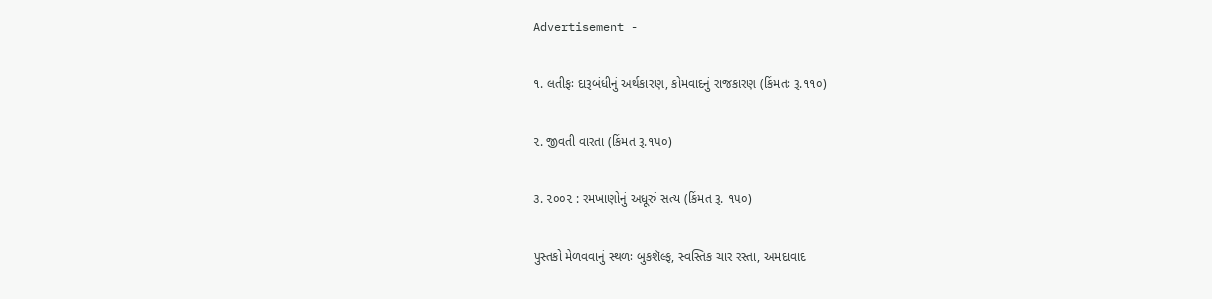Advertisement -

૧. લતીફઃ દારૂબંધીનું અર્થકારણ, કોમવાદનું રાજકારણ (કિંમતઃ રૂ.૧૧૦)

૨. જીવતી વારતા (કિંમત રૂ.૧૫૦)

૩. ૨૦૦૨ : રમખાણોનું અધૂરું સત્ય (કિંમત રૂ. ૧૫૦)

પુસ્તકો મેળવવાનું સ્થળઃ બુકશૅલ્ફ, સ્વસ્તિક ચાર રસ્તા, અમદાવાદ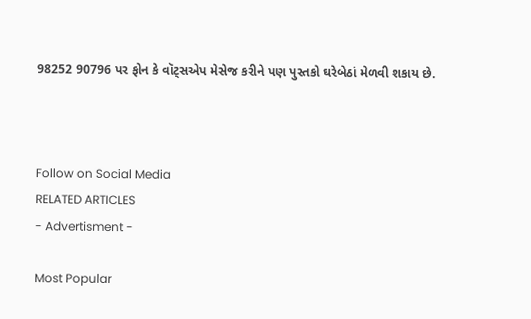98252 90796 પર ફોન કે વૉટ્સએપ મેસેજ કરીને પણ પુસ્તકો ઘરેબેઠાં મેળવી શકાય છે.



Follow on Social Media
RELATED ARTICLES
- Advertisment -

Most Popular